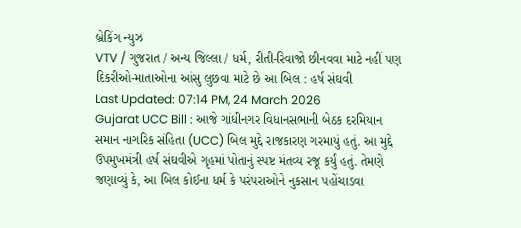બ્રેકિંગ ન્યુઝ
VTV / ગુજરાત / અન્ય જિલ્લા / ધર્મ, રીતી-રિવાજો છીનવવા માટે નહીં પણ દિકરીઓ-માતાઓના આંસુ લુછવા માટે છે આ બિલ : હર્ષ સંઘવી
Last Updated: 07:14 PM, 24 March 2026
Gujarat UCC Bill : આજે ગાંધીનગર વિધાનસભાની બેઠક દરમિયાન સમાન નાગરિક સંહિતા (UCC) બિલ મુદ્દે રાજકારણ ગરમાયું હતું. આ મુદ્દે ઉપમુખમંત્રી હર્ષ સંઘવીએ ગૃહમાં પોતાનું સ્પષ્ટ મંતવ્ય રજૂ કર્યું હતું. તેમણે જણાવ્યું કે, આ બિલ કોઈના ધર્મ કે પરંપરાઓને નુકસાન પહોંચાડવા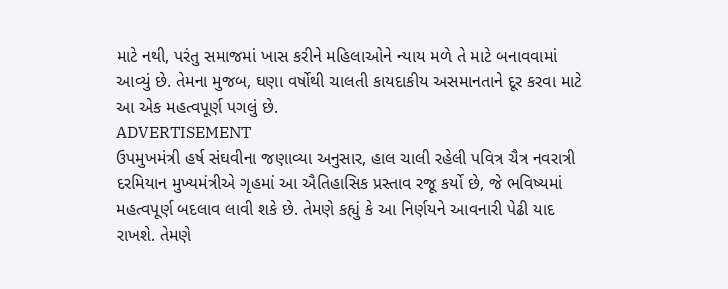માટે નથી, પરંતુ સમાજમાં ખાસ કરીને મહિલાઓને ન્યાય મળે તે માટે બનાવવામાં આવ્યું છે. તેમના મુજબ, ઘણા વર્ષોથી ચાલતી કાયદાકીય અસમાનતાને દૂર કરવા માટે આ એક મહત્વપૂર્ણ પગલું છે.
ADVERTISEMENT
ઉપમુખમંત્રી હર્ષ સંઘવીના જણાવ્યા અનુસાર, હાલ ચાલી રહેલી પવિત્ર ચૈત્ર નવરાત્રી દરમિયાન મુખ્યમંત્રીએ ગૃહમાં આ ઐતિહાસિક પ્રસ્તાવ રજૂ કર્યો છે, જે ભવિષ્યમાં મહત્વપૂર્ણ બદલાવ લાવી શકે છે. તેમણે કહ્યું કે આ નિર્ણયને આવનારી પેઢી યાદ રાખશે. તેમણે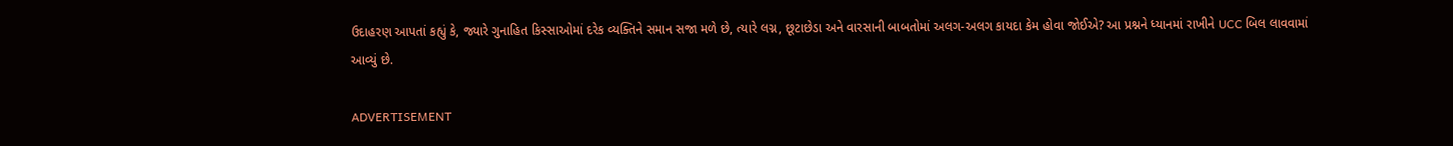ઉદાહરણ આપતાં કહ્યું કે, જ્યારે ગુનાહિત કિસ્સાઓમાં દરેક વ્યક્તિને સમાન સજા મળે છે, ત્યારે લગ્ન, છૂટાછેડા અને વારસાની બાબતોમાં અલગ-અલગ કાયદા કેમ હોવા જોઈએ? આ પ્રશ્નને ધ્યાનમાં રાખીને UCC બિલ લાવવામાં આવ્યું છે.

ADVERTISEMENT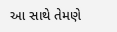આ સાથે તેમણે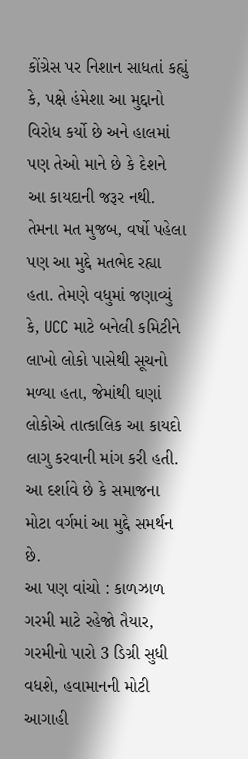કોંગ્રેસ પર નિશાન સાધતાં કહ્યું કે, પક્ષે હંમેશા આ મુદ્દાનો વિરોધ કર્યો છે અને હાલમાં પણ તેઓ માને છે કે દેશને આ કાયદાની જરૂર નથી. તેમના મત મુજબ, વર્ષો પહેલા પણ આ મુદ્દે મતભેદ રહ્યા હતા. તેમણે વધુમાં જણાવ્યું કે, UCC માટે બનેલી કમિટીને લાખો લોકો પાસેથી સૂચનો મળ્યા હતા, જેમાંથી ઘણાં લોકોએ તાત્કાલિક આ કાયદો લાગુ કરવાની માંગ કરી હતી. આ દર્શાવે છે કે સમાજના મોટા વર્ગમાં આ મુદ્દે સમર્થન છે.
આ પણ વાંચો : કાળઝાળ ગરમી માટે રહેજો તૈયાર, ગરમીનો પારો 3 ડિગ્રી સુધી વધશે, હવામાનની મોટી આગાહી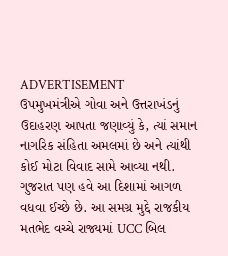ADVERTISEMENT
ઉપમુખમંત્રીએ ગોવા અને ઉત્તરાખંડનું ઉદાહરણ આપતા જણાવ્યું કે, ત્યાં સમાન નાગરિક સંહિતા અમલમાં છે અને ત્યાંથી કોઈ મોટા વિવાદ સામે આવ્યા નથી. ગુજરાત પણ હવે આ દિશામાં આગળ વધવા ઈચ્છે છે. આ સમગ્ર મુદ્દે રાજકીય મતભેદ વચ્ચે રાજ્યમાં UCC બિલ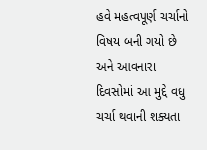હવે મહત્વપૂર્ણ ચર્ચાનો વિષય બની ગયો છે અને આવનારા દિવસોમાં આ મુદ્દે વધુ ચર્ચા થવાની શક્યતા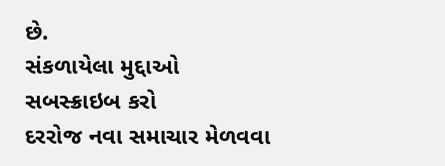છે.
સંકળાયેલા મુદ્દાઓ
સબસ્ક્રાઇબ કરો
દરરોજ નવા સમાચાર મેળવવા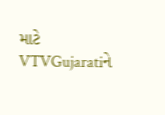માટે VTVGujaratiને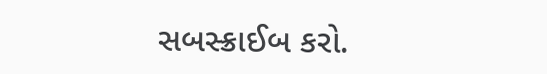સબસ્ક્રાઈબ કરો.